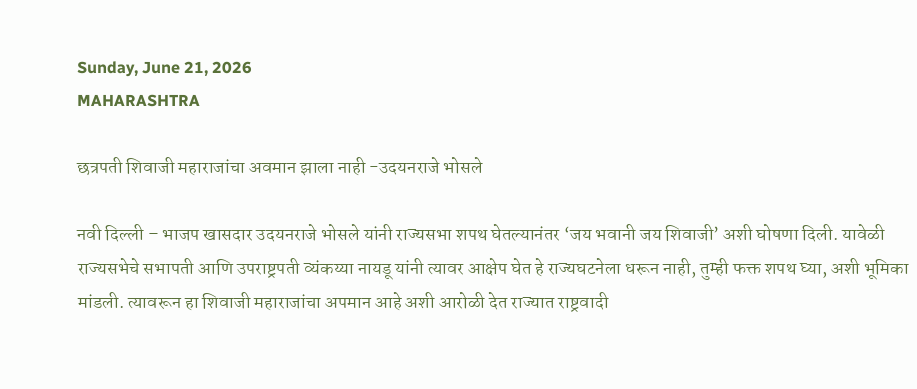Sunday, June 21, 2026
MAHARASHTRA

छत्रपती शिवाजी महाराजांचा अवमान झाला नाही -उदयनराजे भोसले

नवी दिल्ली – भाजप खासदार उदयनराजे भोसले यांनी राज्यसभा शपथ घेतल्यानंतर ‘जय भवानी जय शिवाजी’ अशी घोषणा दिली. यावेळी राज्यसभेचे सभापती आणि उपराष्ट्रपती व्यंकय्या नायडू यांनी त्यावर आक्षेप घेत हे राज्यघटनेला धरून नाही, तुम्ही फक्त शपथ घ्या, अशी भूमिका मांडली. त्यावरून हा शिवाजी महाराजांचा अपमान आहे अशी आरोळी देत राज्यात राष्ट्रवादी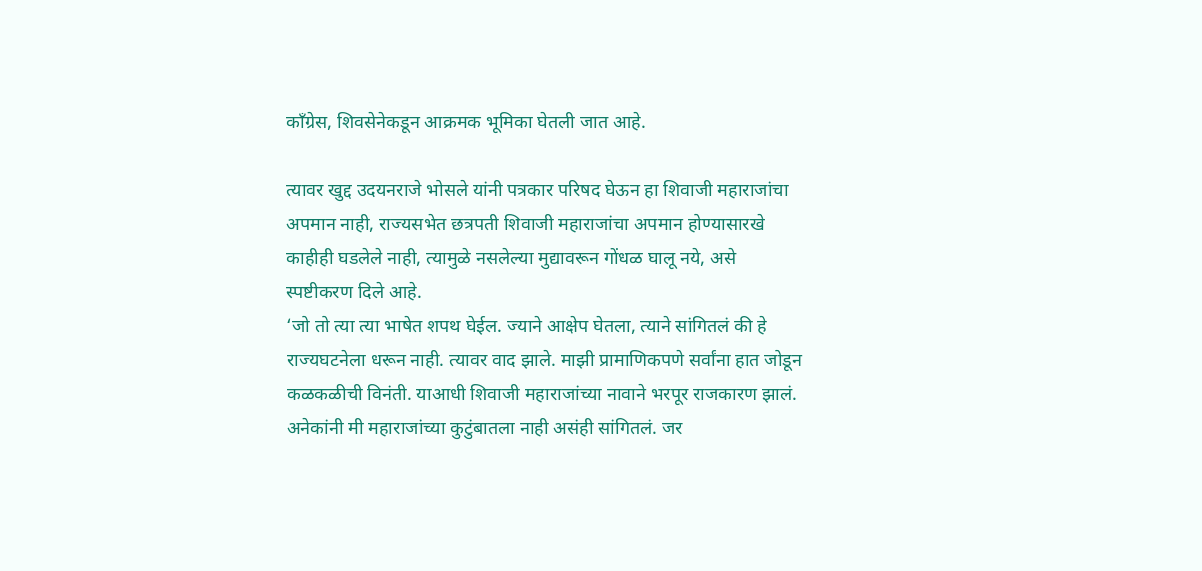काँग्रेस, शिवसेनेकडून आक्रमक भूमिका घेतली जात आहे.

त्यावर खुद्द उदयनराजे भोसले यांनी पत्रकार परिषद घेऊन हा शिवाजी महाराजांचा अपमान नाही, राज्यसभेत छत्रपती शिवाजी महाराजांचा अपमान होण्यासारखे काहीही घडलेले नाही, त्यामुळे नसलेल्या मुद्यावरून गोंधळ घालू नये, असे स्पष्टीकरण दिले आहे.
‘जो तो त्या त्या भाषेत शपथ घेईल. ज्याने आक्षेप घेतला, त्याने सांगितलं की हे राज्यघटनेला धरून नाही. त्यावर वाद झाले. माझी प्रामाणिकपणे सर्वांना हात जोडून कळकळीची विनंती. याआधी शिवाजी महाराजांच्या नावाने भरपूर राजकारण झालं. अनेकांनी मी महाराजांच्या कुटुंबातला नाही असंही सांगितलं. जर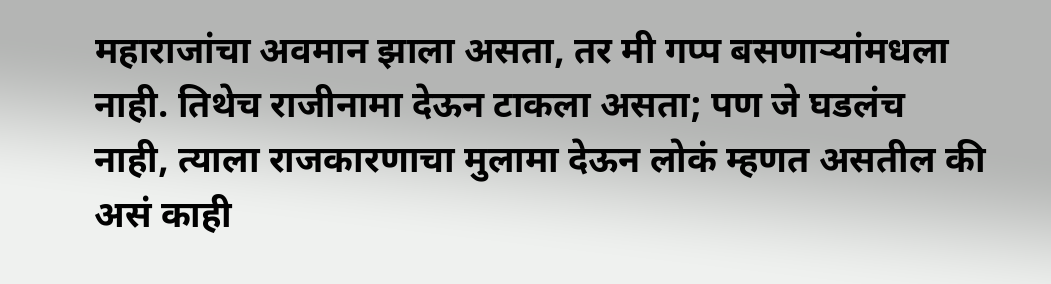महाराजांचा अवमान झाला असता, तर मी गप्प बसणार्‍यांमधला नाही. तिथेच राजीनामा देऊन टाकला असता; पण जे घडलंच नाही, त्याला राजकारणाचा मुलामा देऊन लोकं म्हणत असतील की असं काही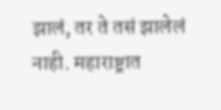झालं, तर ते तसं झालेलं नाही. महाराष्ट्रात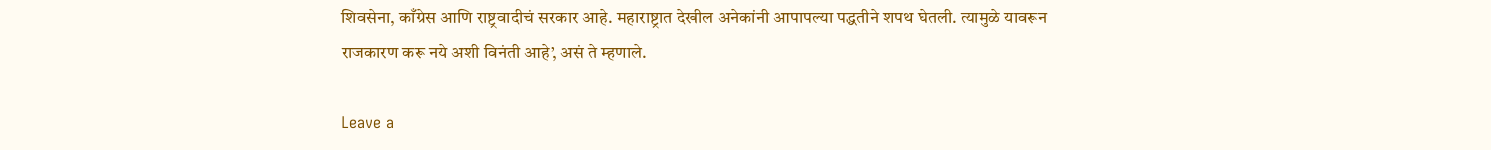शिवसेना, काँग्रेस आणि राष्ट्रवादीचं सरकार आहे. महाराष्ट्रात देखील अनेकांनी आपापल्या पद्धतीने शपथ घेतली. त्यामुळे यावरून राजकारण करू नये अशी विनंती आहे’, असं ते म्हणाले.

Leave a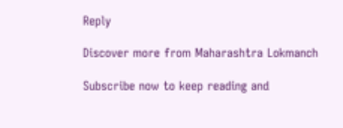Reply

Discover more from Maharashtra Lokmanch

Subscribe now to keep reading and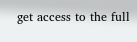get access to the full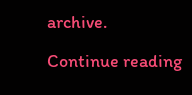archive.

Continue reading